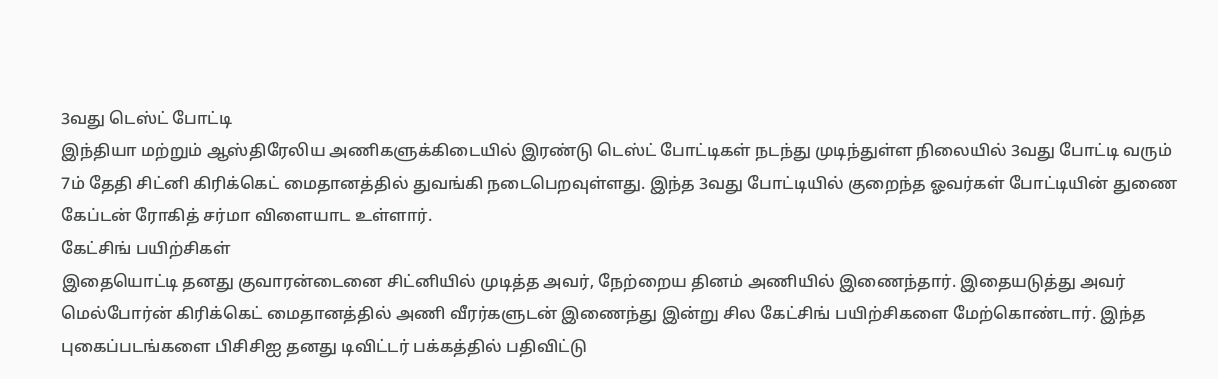3வது டெஸ்ட் போட்டி
இந்தியா மற்றும் ஆஸ்திரேலிய அணிகளுக்கிடையில் இரண்டு டெஸ்ட் போட்டிகள் நடந்து முடிந்துள்ள நிலையில் 3வது போட்டி வரும் 7ம் தேதி சிட்னி கிரிக்கெட் மைதானத்தில் துவங்கி நடைபெறவுள்ளது. இந்த 3வது போட்டியில் குறைந்த ஓவர்கள் போட்டியின் துணை கேப்டன் ரோகித் சர்மா விளையாட உள்ளார்.
கேட்சிங் பயிற்சிகள்
இதையொட்டி தனது குவாரன்டைனை சிட்னியில் முடித்த அவர், நேற்றைய தினம் அணியில் இணைந்தார். இதையடுத்து அவர் மெல்போர்ன் கிரிக்கெட் மைதானத்தில் அணி வீரர்களுடன் இணைந்து இன்று சில கேட்சிங் பயிற்சிகளை மேற்கொண்டார். இந்த புகைப்படங்களை பிசிசிஐ தனது டிவிட்டர் பக்கத்தில் பதிவிட்டு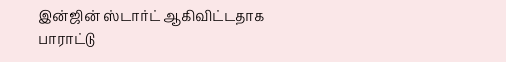இன்ஜின் ஸ்டார்ட் ஆகிவிட்டதாக பாராட்டு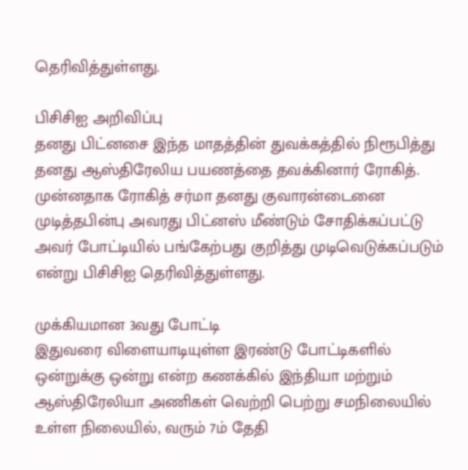தெரிவித்துள்ளது.

பிசிசிஐ அறிவிப்பு
தனது பிட்னசை இந்த மாதத்தின் துவக்கத்தில் நிரூபித்து தனது ஆஸ்திரேலிய பயணத்தை தவக்கினார் ரோகித். முன்னதாக ரோகித் சர்மா தனது குவாரன்டைனை முடித்தபின்பு அவரது பிட்னஸ் மீண்டும் சோதிக்கப்பட்டு அவர் போட்டியில் பங்கேற்பது குறித்து முடிவெடுக்கப்படும் என்று பிசிசிஐ தெரிவித்துள்ளது.

முக்கியமான 3வது போட்டி
இதுவரை விளையாடியுள்ள இரண்டு போட்டிகளில் ஒன்றுக்கு ஒன்று என்ற கணக்கில் இந்தியா மற்றும் ஆஸ்திரேலியா அணிகள் வெற்றி பெற்று சமநிலையில் உள்ள நிலையில், வரும் 7ம் தேதி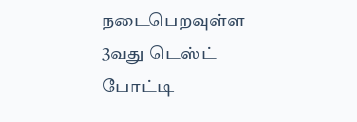நடைபெறவுள்ள 3வது டெஸ்ட் போட்டி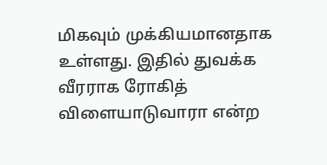மிகவும் முக்கியமானதாக உள்ளது. இதில் துவக்க வீரராக ரோகித் விளையாடுவாரா என்ற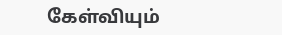கேள்வியும்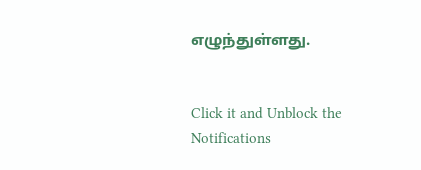எழுந்துள்ளது.


Click it and Unblock the Notifications